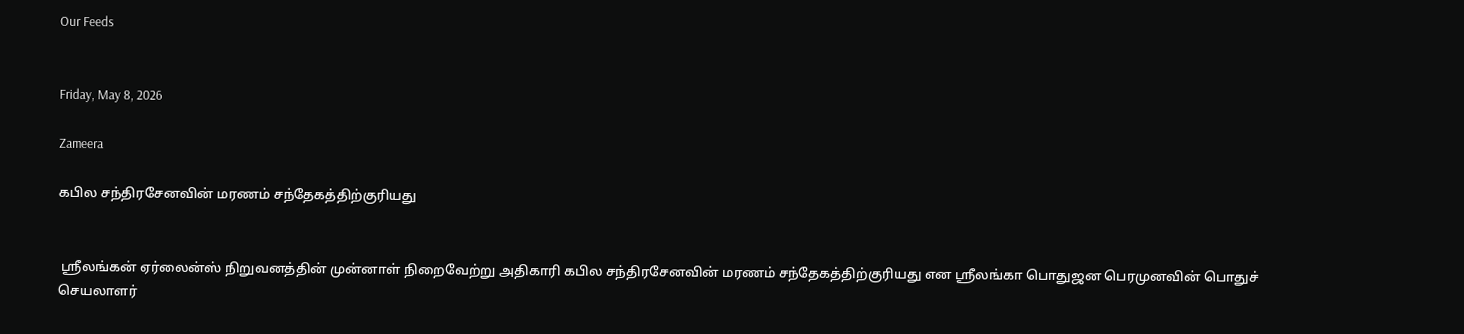Our Feeds


Friday, May 8, 2026

Zameera

கபில சந்திரசேனவின் மரணம் சந்தேகத்திற்குரியது


 ஸ்ரீலங்கன் ஏர்லைன்ஸ் நிறுவனத்தின் முன்னாள் நிறைவேற்று அதிகாரி கபில சந்திரசேனவின் மரணம் சந்தேகத்திற்குரியது என ஸ்ரீலங்கா பொதுஜன பெரமுனவின் பொதுச் செயலாளர்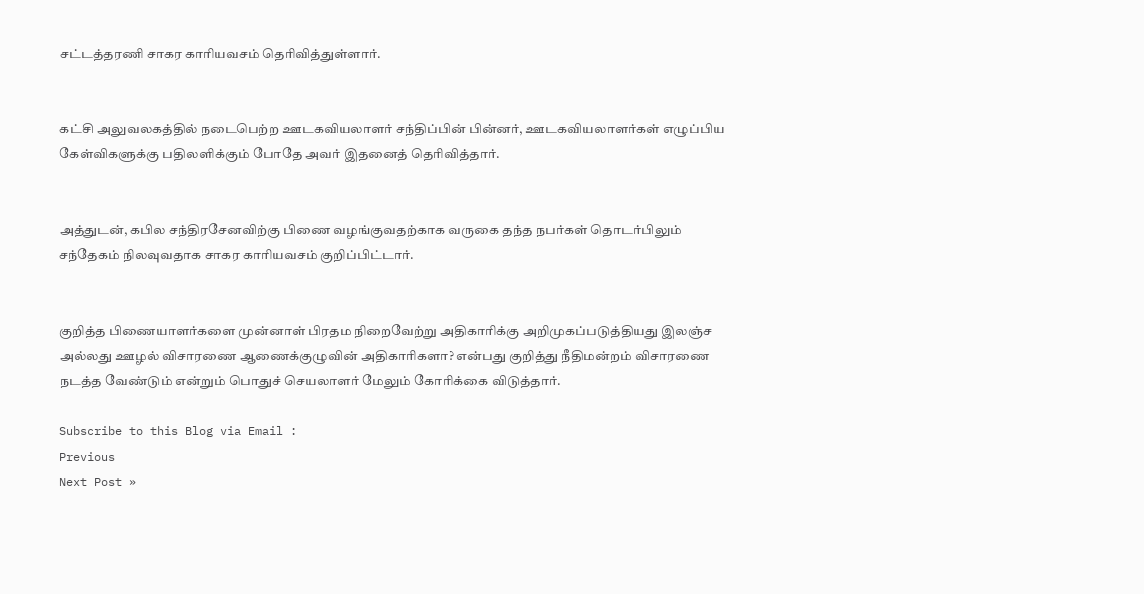சட்டத்தரணி சாகர காரியவசம் தெரிவித்துள்ளார்.


கட்சி அலுவலகத்தில் நடைபெற்ற ஊடகவியலாளர் சந்திப்பின் பின்னர், ஊடகவியலாளர்கள் எழுப்பிய கேள்விகளுக்கு பதிலளிக்கும் போதே அவர் இதனைத் தெரிவித்தார்.


அத்துடன், கபில சந்திரசேனவிற்கு பிணை வழங்குவதற்காக வருகை தந்த நபர்கள் தொடர்பிலும் சந்தேகம் நிலவுவதாக சாகர காரியவசம் குறிப்பிட்டார்.


குறித்த பிணையாளர்களை முன்னாள் பிரதம நிறைவேற்று அதிகாரிக்கு அறிமுகப்படுத்தியது இலஞ்ச அல்லது ஊழல் விசாரணை ஆணைக்குழுவின் அதிகாரிகளா? என்பது குறித்து நீதிமன்றம் விசாரணை நடத்த வேண்டும் என்றும் பொதுச் செயலாளர் மேலும் கோரிக்கை விடுத்தார்.

Subscribe to this Blog via Email :
Previous
Next Post »